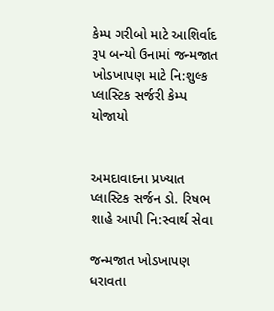કેમ્પ ગરીબો માટે આશિર્વાદ રૂપ બન્યો ઉનામાં જન્મજાત ખોડખાપણ માટે નિ:શુલ્ક પ્લાસ્ટિક સર્જરી કેમ્પ યોજાયો


અમદાવાદના પ્રખ્યાત પ્લાસ્ટિક સર્જન ડો. રિષભ શાહે આપી નિ:સ્વાર્થ સેવા

જન્મજાત ખોડખાપણ ધરાવતા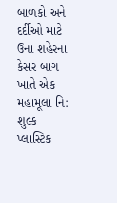બાળકો અને દર્દીઓ માટે ઉના શહેરના કેસર બાગ ખાતે એક મહામૂલા નિ: શુલ્ક પ્લાસ્ટિક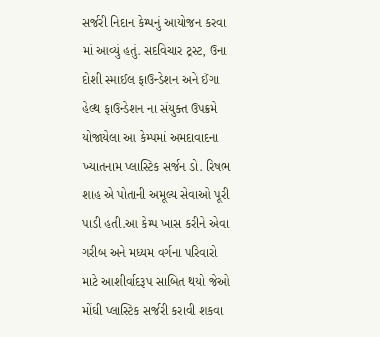સર્જરી નિદાન કેમ્પનું આયોજન કરવા માં આવ્યું હતું. સદવિચાર ટ્રસ્ટ, ઉના દોશી સ્માઈલ ફાઉન્ડેશન અને ઈંગા હેલ્થ ફાઉન્ડેશન ના સંયુક્ત ઉપક્રમે યોજાયેલા આ કેમ્પમાં અમદાવાદના ખ્યાતનામ પ્લાસ્ટિક સર્જન ડો. રિષભ શાહ એ પોતાની અમૂલ્ય સેવાઓ પૂરી પાડી હતી.આ કેમ્પ ખાસ કરીને એવા ગરીબ અને મધ્યમ વર્ગના પરિવારો માટે આશીર્વાદરૂપ સાબિત થયો જેઓ મોંઘી પ્લાસ્ટિક સર્જરી કરાવી શકવા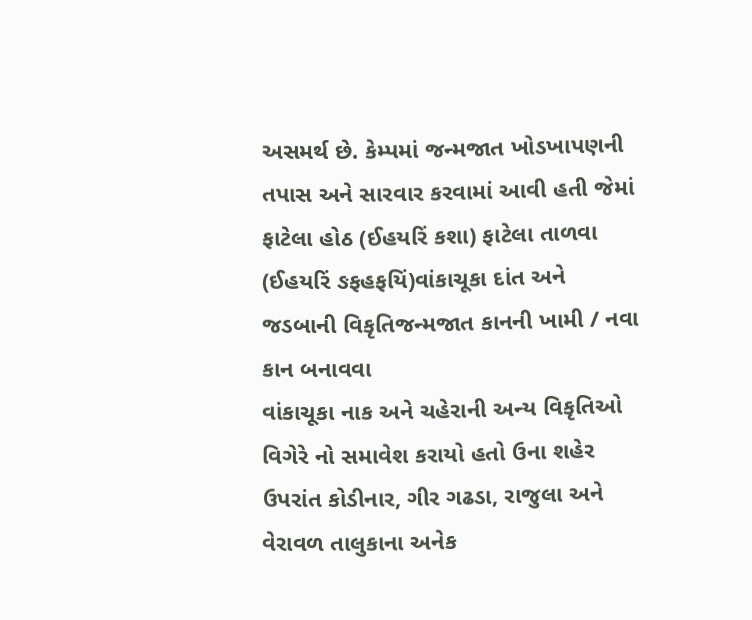અસમર્થ છે. કેમ્પમાં જન્મજાત ખોડખાપણની તપાસ અને સારવાર કરવામાં આવી હતી જેમાં ફાટેલા હોઠ (ઈહયરિં કશા) ફાટેલા તાળવા (ઈહયરિં ઙફહફયિં)વાંકાચૂકા દાંત અને જડબાની વિકૃતિજન્મજાત કાનની ખામી / નવા કાન બનાવવા
વાંકાચૂકા નાક અને ચહેરાની અન્ય વિકૃતિઓ વિગેરે નો સમાવેશ કરાયો હતો ઉના શહેર ઉપરાંત કોડીનાર, ગીર ગઢડા, રાજુલા અને વેરાવળ તાલુકાના અનેક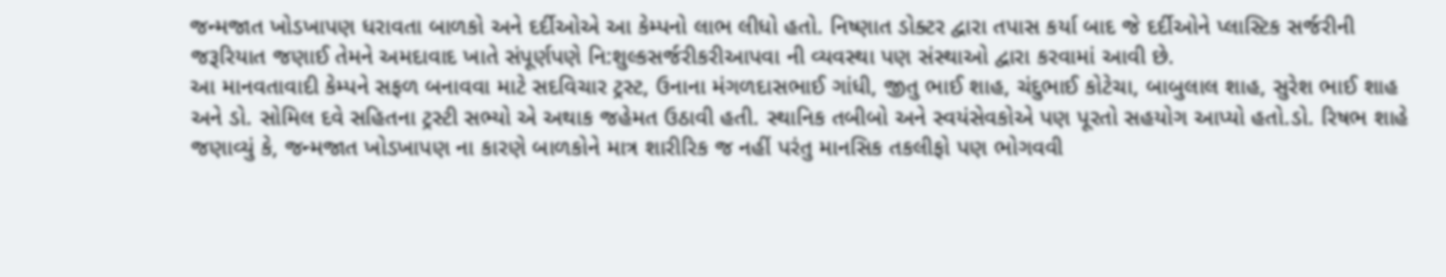જન્મજાત ખોડખાપણ ધરાવતા બાળકો અને દર્દીઓએ આ કેમ્પનો લાભ લીધો હતો. નિષ્ણાત ડોક્ટર દ્વારા તપાસ કર્યા બાદ જે દર્દીઓને પ્લાસ્ટિક સર્જરીની જરૂરિયાત જણાઈ તેમને અમદાવાદ ખાતે સંપૂર્ણપણે નિ:શુલ્કસર્જરીકરીઆપવા ની વ્યવસ્થા પણ સંસ્થાઓ દ્વારા કરવામાં આવી છે.
આ માનવતાવાદી કેમ્પને સફળ બનાવવા માટે સદવિચાર ટ્રસ્ટ, ઉનાના મંગળદાસભાઈ ગાંધી, જીતુ ભાઈ શાહ, ચંદુભાઈ કોટેચા, બાબુલાલ શાહ, સુરેશ ભાઈ શાહ અને ડો. સોમિલ દવે સહિતના ટ્રસ્ટી સભ્યો એ અથાક જહેમત ઉઠાવી હતી. સ્થાનિક તબીબો અને સ્વયંસેવકોએ પણ પૂરતો સહયોગ આપ્યો હતો.ડો. રિષભ શાહે જણાવ્યું કે, જન્મજાત ખોડખાપણ ના કારણે બાળકોને માત્ર શારીરિક જ નહીં પરંતુ માનસિક તકલીફો પણ ભોગવવી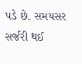પડે છે. સમયસર સર્જરી થઈ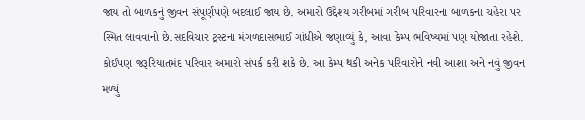જાય તો બાળકનું જીવન સંપૂર્ણપણે બદલાઈ જાય છે. અમારો ઉદ્દેશ્ય ગરીબમાં ગરીબ પરિવારના બાળકના ચહેરા પર સ્મિત લાવવાનો છે.સદવિચાર ટ્રસ્ટના મંગળદાસભાઈ ગાંધીએ જણાવ્યું કે, આવા કેમ્પ ભવિષ્યમાં પણ યોજાતા રહેશે. કોઈપણ જરૂરિયાતમંદ પરિવાર અમારો સંપર્ક કરી શકે છે. આ કેમ્પ થકી અનેક પરિવારોને નવી આશા અને નવું જીવન મળ્યું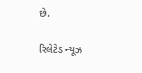છે.

રિલેટેડ ન્યૂઝ